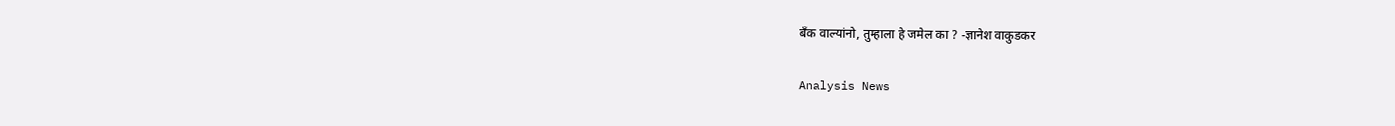बँक वाल्यांनो, तुम्हाला हे जमेल का ? -ज्ञानेश वाकुडकर

Analysis News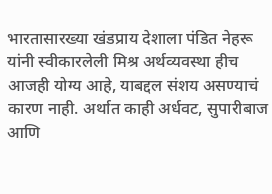भारतासारख्या खंडप्राय देशाला पंडित नेहरू यांनी स्वीकारलेली मिश्र अर्थव्यवस्था हीच आजही योग्य आहे, याबद्दल संशय असण्याचं कारण नाही. अर्थात काही अर्धवट, सुपारीबाज आणि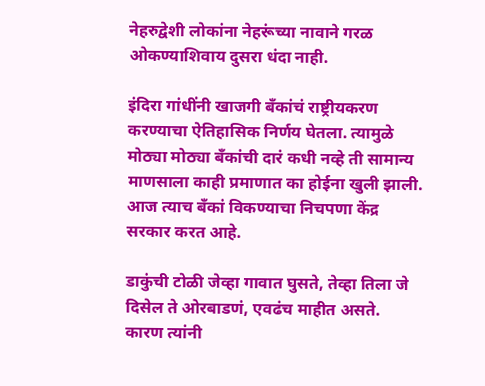नेहरुद्वेशी लोकांना नेहरूंच्या नावाने गरळ ओकण्याशिवाय दुसरा धंदा नाही.

इंदिरा गांधींनी खाजगी बँकांचं राष्ट्रीयकरण करण्याचा ऐतिहासिक निर्णय घेतला. त्यामुळे मोठ्या मोठ्या बँकांची दारं कधी नव्हे ती सामान्य माणसाला काही प्रमाणात का होईना खुली झाली. आज त्याच बँकां विकण्याचा निचपणा केंद्र सरकार करत आहे.

डाकुंची टोळी जेव्हा गावात घुसते, तेव्हा तिला जे दिसेल ते ओरबाडणं, एवढंच माहीत असते. कारण त्यांनी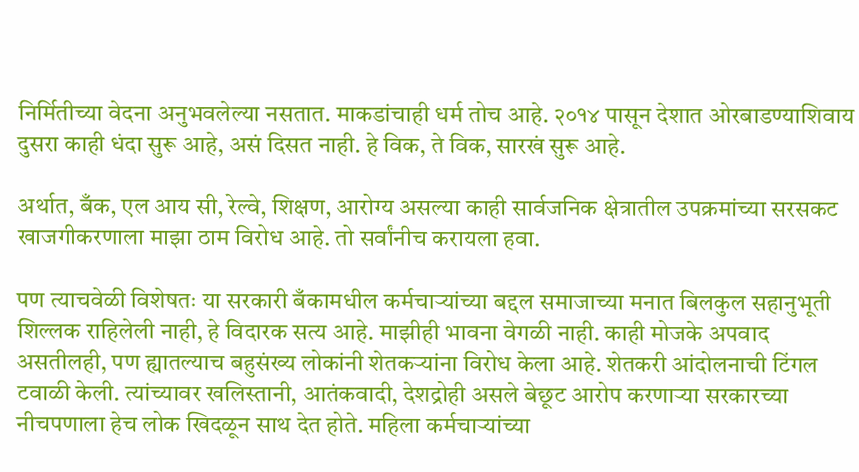निर्मितीच्या वेदना अनुभवलेल्या नसतात. माकडांचाही धर्म तोच आहे. २०१४ पासून देशात ओरबाडण्याशिवाय दुसरा काही धंदा सुरू आहे, असं दिसत नाही. हे विक, ते विक, सारखं सुरू आहे.

अर्थात, बँक, एल आय सी, रेल्वे, शिक्षण, आरोग्य असल्या काही सार्वजनिक क्षेत्रातील उपक्रमांच्या सरसकट खाजगीकरणाला माझा ठाम विरोध आहे. तो सर्वांनीच करायला हवा.

पण त्याचवेळी विशेषतः या सरकारी बँकामधील कर्मचाऱ्यांच्या बद्दल समाजाच्या मनात बिलकुल सहानुभूती शिल्लक राहिलेली नाही, हे विदारक सत्य आहे. माझीही भावना वेगळी नाही. काही मोजके अपवाद असतीलही, पण ह्यातल्याच बहुसंख्य लोकांनी शेतकऱ्यांना विरोध केला आहे. शेतकरी आंदोलनाची टिंगल टवाळी केली. त्यांच्यावर खलिस्तानी, आतंकवादी, देशद्रोही असले बेछूट आरोप करणाऱ्या सरकारच्या नीचपणाला हेच लोक खिदळून साथ देत होते. महिला कर्मचाऱ्यांच्या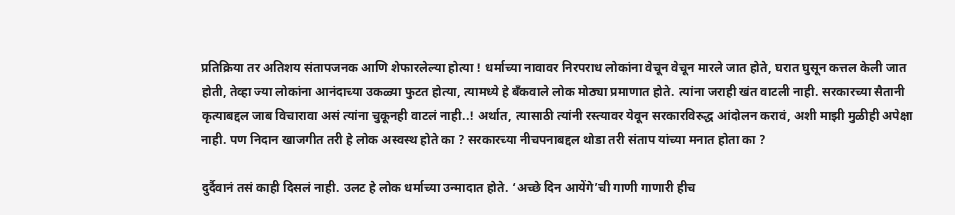प्रतिक्रिया तर अतिशय संतापजनक आणि शेफारलेल्या होत्या ! धर्माच्या नावावर निरपराध लोकांना वेचून वेचून मारले जात होते, घरात घुसून कत्तल केली जात होती, तेव्हा ज्या लोकांना आनंदाच्या उकळ्या फुटत होत्या, त्यामध्ये हे बँकवाले लोक मोठ्या प्रमाणात होते. त्यांना जराही खंत वाटली नाही. सरकारच्या सैतानी कृत्याबद्दल जाब विचारावा असं त्यांना चुकूनही वाटलं नाही..! अर्थात, त्यासाठी त्यांनी रस्त्यावर येवून सरकारविरुद्ध आंदोलन करावं, अशी माझी मुळीही अपेक्षा नाही. पण निदान खाजगीत तरी हे लोक अस्वस्थ होते का ? सरकारच्या नीचपनाबद्दल थोडा तरी संताप यांच्या मनात होता का ?

दुर्दैवानं तसं काही दिसलं नाही. उलट हे लोक धर्माच्या उन्मादात होते. ‘अच्छे दिन आयेंगे’ची गाणी गाणारी हीच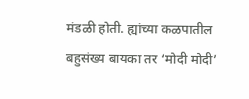मंडळी होती. ह्यांच्या कळपातील बहुसंख्य बायका तर ‘मोदी मोदी’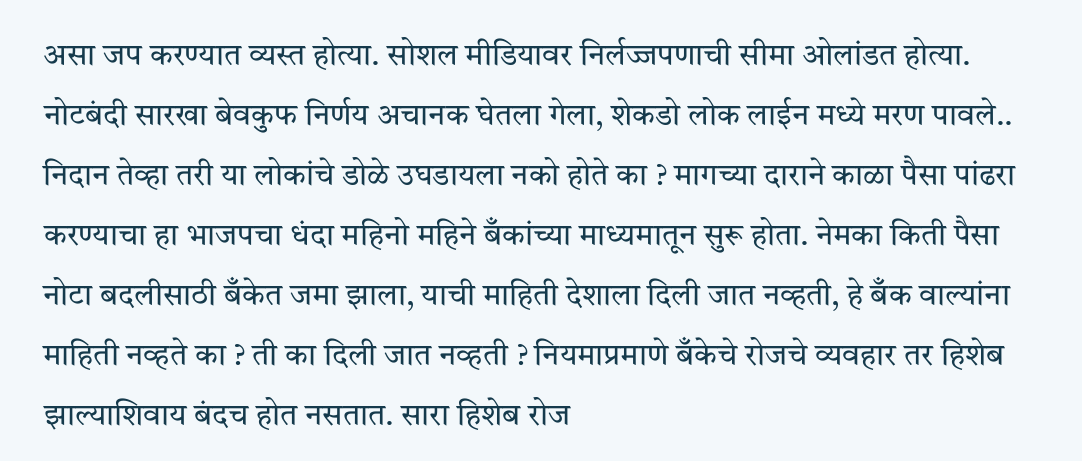असा जप करण्यात व्यस्त होत्या. सोशल मीडियावर निर्लज्जपणाची सीमा ओलांडत होत्या. नोटबंदी सारखा बेवकुफ निर्णय अचानक घेतला गेला, शेकडो लोक लाईन मध्ये मरण पावले.. निदान तेव्हा तरी या लोकांचे डोळे उघडायला नको होते का ? मागच्या दाराने काळा पैसा पांढरा करण्याचा हा भाजपचा धंदा महिनो महिने बँकांच्या माध्यमातून सुरू होता. नेमका किती पैसा नोटा बदलीसाठी बँकेत जमा झाला, याची माहिती देशाला दिली जात नव्हती, हे बँक वाल्यांना माहिती नव्हते का ? ती का दिली जात नव्हती ? नियमाप्रमाणे बँकेचे रोजचे व्यवहार तर हिशेब झाल्याशिवाय बंदच होत नसतात. सारा हिशेब रोज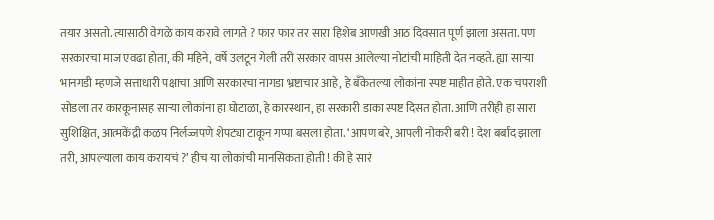तयार असतो. त्यासाठी वेगळे काय करावे लागते ? फार फार तर सारा हिशेब आणखी आठ दिवसात पूर्ण झाला असता. पण सरकारचा माज एवढा होता, की महिने, वर्षे उलटून गेली तरी सरकार वापस आलेल्या नोटांची माहिती देत नव्हते. ह्या साऱ्या भानगडी म्हणजे सत्ताधारी पक्षाचा आणि सरकारचा नागडा भ्रष्टाचार आहे, हे बँकेतल्या लोकांना स्पष्ट माहीत होते. एक चपराशी सोडला तर कारकूनासह साऱ्या लोकांना हा घोटाळा, हे कारस्थान, हा सरकारी डाका स्पष्ट दिसत होता. आणि तरीही हा सारा सुशिक्षित, आत्मकेंद्री कळप निर्लज्जपणे शेपट्या टाकून गप्पा बसला होता. ‘आपण बरे, आपली नोकरी बरी ! देश बर्बाद झाला तरी, आपल्याला काय करायचं ?’ हीच या लोकांची मानसिकता होती ! की हे सारं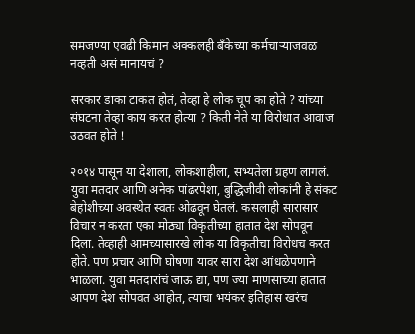समजण्या एवढी किमान अक्कलही बँकेच्या कर्मचाऱ्याजवळ नव्हती असं मानायचं ?

सरकार डाका टाकत होतं, तेव्हा हे लोक चूप का होते ? यांच्या संघटना तेव्हा काय करत होत्या ? किती नेते या विरोधात आवाज उठवत होते !

२०१४ पासून या देशाला, लोकशाहीला, सभ्यतेला ग्रहण लागलं. युवा मतदार आणि अनेक पांढरपेशा, बुद्धिजीवी लोकांनी हे संकट बेहोशीच्या अवस्थेत स्वतः ओढवून घेतलं. कसलाही सारासार विचार न करता एका मोठ्या विकृतीच्या हातात देश सोपवून दिला. तेव्हाही आमच्यासारखे लोक या विकृतीचा विरोधच करत होते. पण प्रचार आणि घोषणा यावर सारा देश आंधळेपणाने भाळला. युवा मतदारांचं जाऊ द्या, पण ज्या माणसाच्या हातात आपण देश सोपवत आहोत, त्याचा भयंकर इतिहास खरंच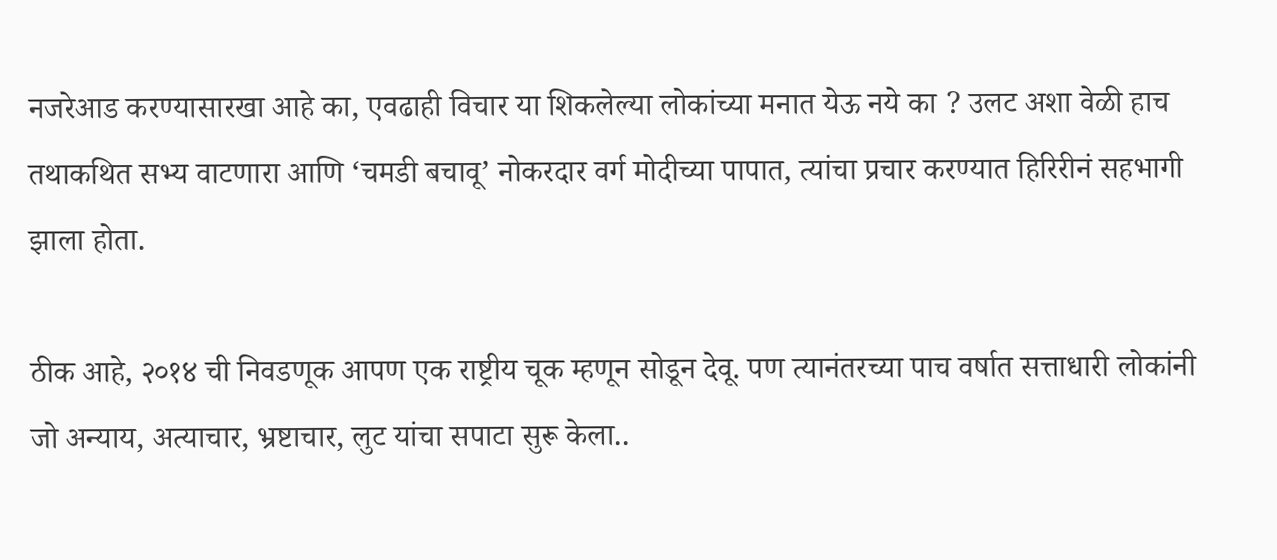नजरेआड करण्यासारखा आहे का, एवढाही विचार या शिकलेल्या लोकांच्या मनात येऊ नये का ? उलट अशा वेळी हाच तथाकथित सभ्य वाटणारा आणि ‘चमडी बचावू’ नोकरदार वर्ग मोदीच्या पापात, त्यांचा प्रचार करण्यात हिरिरीनं सहभागी झाला होता.

ठीक आहे, २०१४ ची निवडणूक आपण एक राष्ट्रीय चूक म्हणून सोडून देवू. पण त्यानंतरच्या पाच वर्षात सत्ताधारी लोकांनी जो अन्याय, अत्याचार, भ्रष्टाचार, लुट यांचा सपाटा सुरू केला..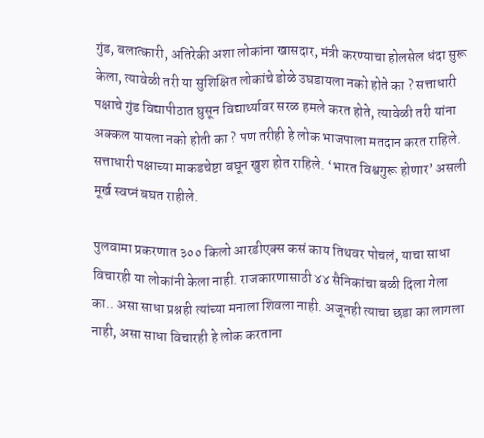गुंड, बलात्कारी, अतिरेकी अशा लोकांना खासदार, मंत्री करण्याचा होलसेल धंदा सुरू केला, त्यावेळी तरी या सुशिक्षित लोकांचे डोळे उघडायला नको होते का ? सत्ताधारी पक्षाचे गुंड विद्यापीठात घुसून विद्यार्थ्यावर सरळ हमले करत होते, त्यावेळी तरी यांना अक्कल यायला नको होती का ? पण तरीही हे लोक भाजपाला मतदान करत राहिले. सत्ताधारी पक्षाच्या माकडचेष्टा बघून खुश होत राहिले. ‘भारत विश्वगुरू होणार’ असली मूर्ख स्वप्नं बघत राहीले.

पुलवामा प्रकरणात ३०० किलो आरडीएक्स कसं काय तिथवर पोचलं, याचा साधा विचारही या लोकांनी केला नाही. राजकारणासाठी ४४ सैनिकांचा बळी दिला गेला का.. असा साधा प्रश्नही त्यांच्या मनाला शिवला नाही. अजूनही त्याचा छडा का लागला नाही, असा साधा विचारही हे लोक करताना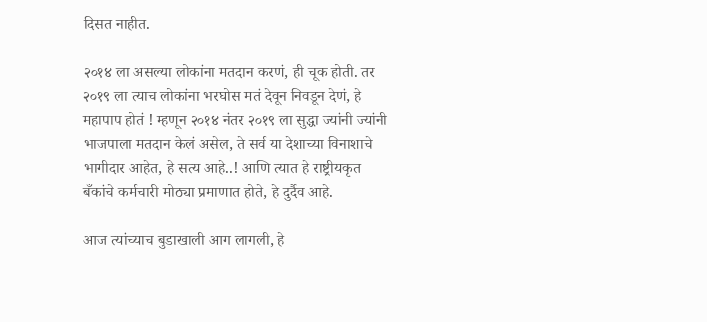दिसत नाहीत.

२०१४ ला असल्या लोकांना मतदान करणं, ही चूक होती. तर २०१९ ला त्याच लोकांना भरघोस मतं देवून निवडून देणं, हे महापाप होतं ! म्हणून २०१४ नंतर २०१९ ला सुद्धा ज्यांनी ज्यांनी भाजपाला मतदान केलं असेल, ते सर्व या देशाच्या विनाशाचे भागीदार आहेत, हे सत्य आहे..! आणि त्यात हे राष्ट्रीयकृत बँकांचे कर्मचारी मोठ्या प्रमाणात होते, हे दुर्दैव आहे.

आज त्यांच्याच बुडाखाली आग लागली, हे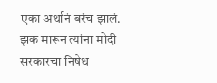एका अर्थानं बरंच झालं. झक मारून त्यांना मोदी सरकारचा निषेध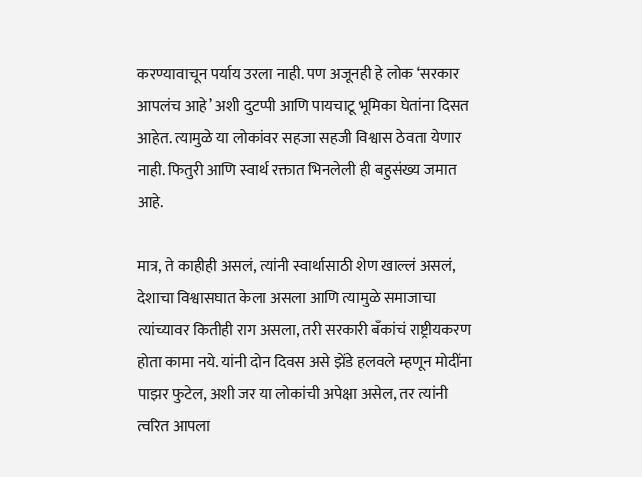करण्यावाचून पर्याय उरला नाही. पण अजूनही हे लोक ‘सरकार आपलंच आहे’ अशी दुटप्पी आणि पायचाटू भूमिका घेतांना दिसत आहेत. त्यामुळे या लोकांवर सहजा सहजी विश्वास ठेवता येणार नाही. फितुरी आणि स्वार्थ रक्तात भिनलेली ही बहुसंख्य जमात आहे.

मात्र, ते काहीही असलं, त्यांनी स्वार्थासाठी शेण खाल्लं असलं, देशाचा विश्वासघात केला असला आणि त्यामुळे समाजाचा त्यांच्यावर कितीही राग असला, तरी सरकारी बँकांचं राष्ट्रीयकरण होता कामा नये. यांनी दोन दिवस असे झेंडे हलवले म्हणून मोदींना पाझर फुटेल, अशी जर या लोकांची अपेक्षा असेल, तर त्यांनी त्वरित आपला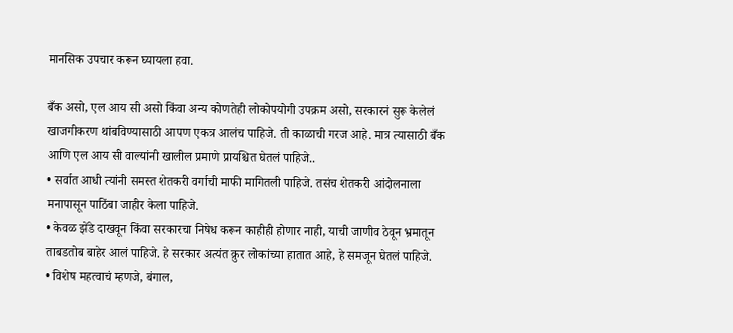मानसिक उपचार करून घ्यायला हवा.

बँक असो, एल आय सी असो किंवा अन्य कोणतेही लोकोपयोगी उपक्रम असो, सरकारनं सुरू केलेलं खाजगीकरण थांबविण्यासाठी आपण एकत्र आलंच पाहिजे. ती काळाची गरज आहे. मात्र त्यासाठी बँक आणि एल आय सी वाल्यांनी खालील प्रमाणे प्रायश्चित घेतलं पाहिजे..
• सर्वात आधी त्यांनी समस्त शेतकरी वर्गाची माफी मागितली पाहिजे. तसंच शेतकरी आंदोलनाला मनापासून पाठिंबा जाहीर केला पाहिजे.
• केवळ झेंडे दाखवून किंवा सरकारचा निषेध करून काहीही होणार नाही, याची जाणीव ठेवून भ्रमातून ताबडतोब बाहेर आलं पाहिजे. हे सरकार अत्यंत क्रुर लोकांच्या हातात आहे, हे समजून घेतलं पाहिजे.
• विशेष महत्वाचं म्हणजे, बंगाल,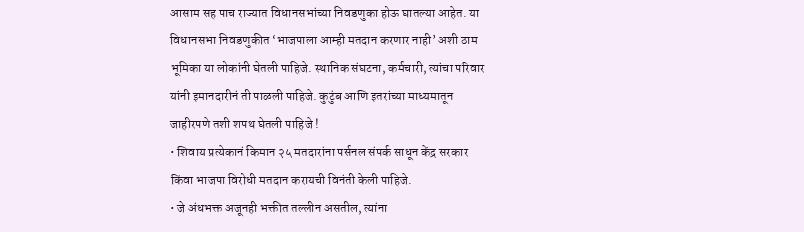आसाम सह पाच राज्यात विधानसभांच्या निवडणुका होऊ घातल्या आहेत. या विधानसभा निवडणुकीत ‘भाजपाला आम्ही मतदान करणार नाही’ अशी ठाम भूमिका या लोकांनी घेतली पाहिजे. स्थानिक संघटना, कर्मचारी, त्यांचा परिवार यांनी इमानदारीनं ती पाळली पाहिजे. कुटुंब आणि इतरांच्या माध्यमातून जाहीरपणे तशी शपथ घेतली पाहिजे !
• शिवाय प्रत्येकानं किमान २५ मतदारांना पर्सनल संपर्क साधून केंद्र सरकार किंवा भाजपा विरोधी मतदान करायची विनंती केली पाहिजे.
• जे अंधभक्त अजूनही भक्तीत तल्लीन असतील, त्यांना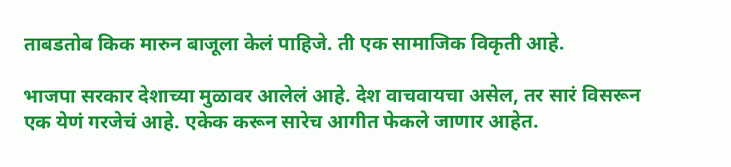ताबडतोब किक मारुन बाजूला केलं पाहिजे. ती एक सामाजिक विकृती आहे.

भाजपा सरकार देशाच्या मुळावर आलेलं आहे. देश वाचवायचा असेल, तर सारं विसरून एक येणं गरजेचं आहे. एकेक करून सारेच आगीत फेकले जाणार आहेत.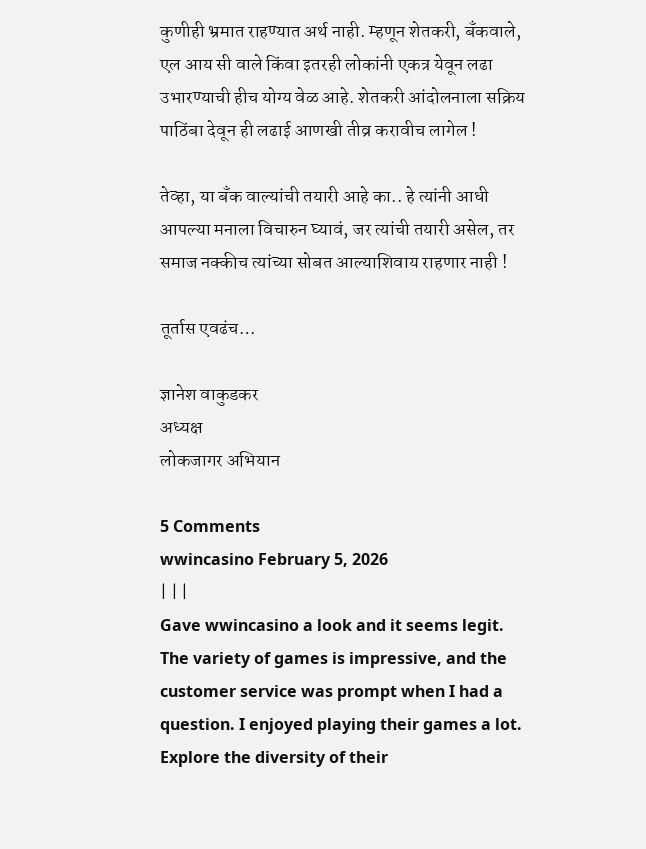कुणीही भ्रमात राहण्यात अर्थ नाही. म्हणून शेतकरी, बँकवाले, एल आय सी वाले किंवा इतरही लोकांनी एकत्र येवून लढा उभारण्याची हीच योग्य वेळ आहे. शेतकरी आंदोलनाला सक्रिय पाठिंबा देवून ही लढाई आणखी तीव्र करावीच लागेल !

तेव्हा, या बँक वाल्यांची तयारी आहे का.. हे त्यांनी आधी आपल्या मनाला विचारुन घ्यावं, जर त्यांची तयारी असेल, तर समाज नक्कीच त्यांच्या सोबत आल्याशिवाय राहणार नाही !

तूर्तास एवढंच…

ज्ञानेश वाकुडकर
अध्यक्ष
लोकजागर अभियान

5 Comments
wwincasino February 5, 2026
| | |
Gave wwincasino a look and it seems legit. The variety of games is impressive, and the customer service was prompt when I had a question. I enjoyed playing their games a lot. Explore the diversity of their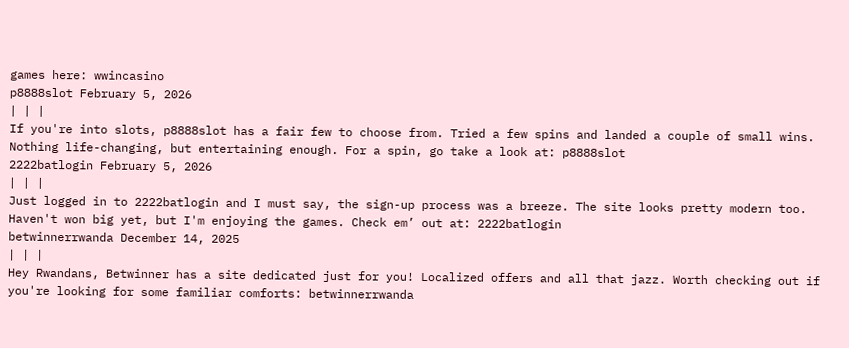games here: wwincasino
p8888slot February 5, 2026
| | |
If you're into slots, p8888slot has a fair few to choose from. Tried a few spins and landed a couple of small wins. Nothing life-changing, but entertaining enough. For a spin, go take a look at: p8888slot
2222batlogin February 5, 2026
| | |
Just logged in to 2222batlogin and I must say, the sign-up process was a breeze. The site looks pretty modern too. Haven't won big yet, but I'm enjoying the games. Check em’ out at: 2222batlogin
betwinnerrwanda December 14, 2025
| | |
Hey Rwandans, Betwinner has a site dedicated just for you! Localized offers and all that jazz. Worth checking out if you're looking for some familiar comforts: betwinnerrwanda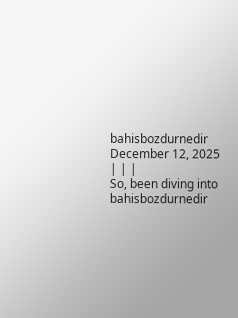bahisbozdurnedir December 12, 2025
| | |
So, been diving into bahisbozdurnedir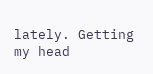lately. Getting my head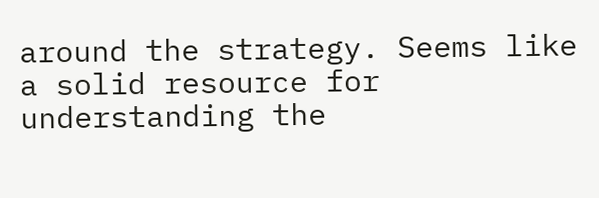around the strategy. Seems like a solid resource for understanding the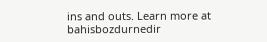ins and outs. Learn more at bahisbozdurnedir